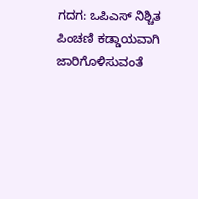ಗದಗ: ಒಪಿಎಸ್ ನಿಶ್ಚಿತ ಪಿಂಚಣಿ ಕಡ್ಡಾಯವಾಗಿ ಜಾರಿಗೊಳಿಸುವಂತೆ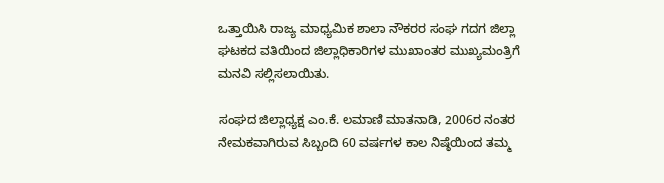ಒತ್ತಾಯಿಸಿ ರಾಜ್ಯ ಮಾಧ್ಯಮಿಕ ಶಾಲಾ ನೌಕರರ ಸಂಘ ಗದಗ ಜಿಲ್ಲಾ ಘಟಕದ ವತಿಯಿಂದ ಜಿಲ್ಲಾಧಿಕಾರಿಗಳ ಮುಖಾಂತರ ಮುಖ್ಯಮಂತ್ರಿಗೆ ಮನವಿ ಸಲ್ಲಿಸಲಾಯಿತು.

ಸಂಘದ ಜಿಲ್ಲಾಧ್ಯಕ್ಷ ಎಂ.ಕೆ. ಲಮಾಣಿ ಮಾತನಾಡಿ, 2006ರ ನಂತರ ನೇಮಕವಾಗಿರುವ ಸಿಬ್ಬಂದಿ 60 ವರ್ಷಗಳ ಕಾಲ ನಿಷ್ಠೆಯಿಂದ ತಮ್ಮ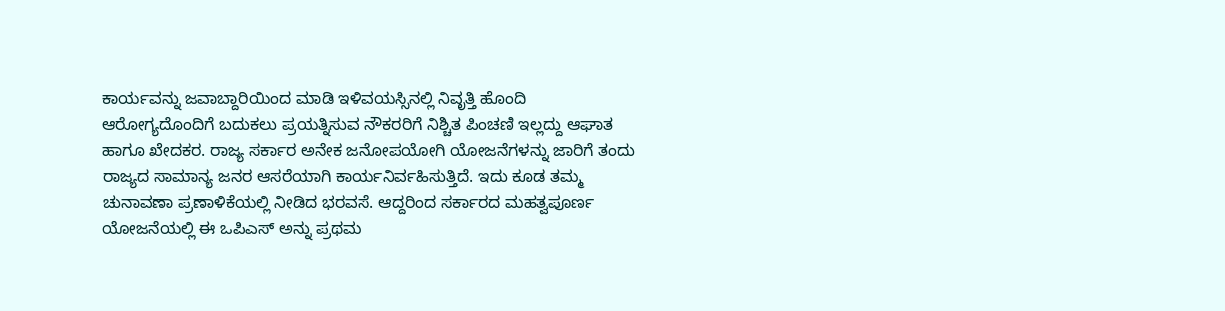ಕಾರ್ಯವನ್ನು ಜವಾಬ್ದಾರಿಯಿಂದ ಮಾಡಿ ಇಳಿವಯಸ್ಸಿನಲ್ಲಿ ನಿವೃತ್ತಿ ಹೊಂದಿ ಆರೋಗ್ಯದೊಂದಿಗೆ ಬದುಕಲು ಪ್ರಯತ್ನಿಸುವ ನೌಕರರಿಗೆ ನಿಶ್ಚಿತ ಪಿಂಚಣಿ ಇಲ್ಲದ್ದು ಆಘಾತ ಹಾಗೂ ಖೇದಕರ. ರಾಜ್ಯ ಸರ್ಕಾರ ಅನೇಕ ಜನೋಪಯೋಗಿ ಯೋಜನೆಗಳನ್ನು ಜಾರಿಗೆ ತಂದು ರಾಜ್ಯದ ಸಾಮಾನ್ಯ ಜನರ ಆಸರೆಯಾಗಿ ಕಾರ್ಯನಿರ್ವಹಿಸುತ್ತಿದೆ. ಇದು ಕೂಡ ತಮ್ಮ ಚುನಾವಣಾ ಪ್ರಣಾಳಿಕೆಯಲ್ಲಿ ನೀಡಿದ ಭರವಸೆ. ಆದ್ದರಿಂದ ಸರ್ಕಾರದ ಮಹತ್ವಪೂರ್ಣ ಯೋಜನೆಯಲ್ಲಿ ಈ ಒಪಿಎಸ್‌ ಅನ್ನು ಪ್ರಥಮ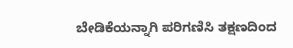ಬೇಡಿಕೆಯನ್ನಾಗಿ ಪರಿಗಣಿಸಿ ತಕ್ಷಣದಿಂದ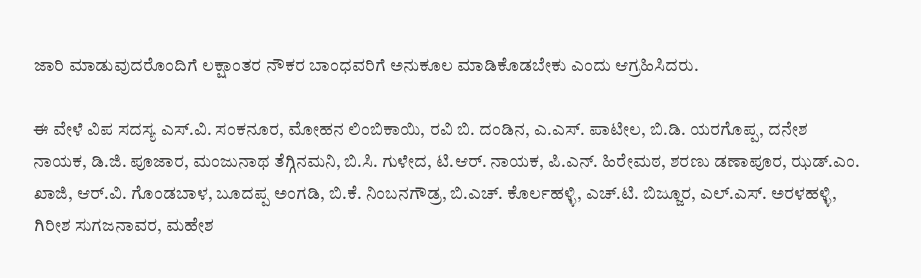ಜಾರಿ ಮಾಡುವುದರೊಂದಿಗೆ ಲಕ್ಷಾಂತರ ನೌಕರ ಬಾಂಧವರಿಗೆ ಅನುಕೂಲ ಮಾಡಿಕೊಡಬೇಕು ಎಂದು ಆಗ್ರಹಿಸಿದರು.

ಈ ವೇಳೆ ವಿಪ ಸದಸ್ಯ ಎಸ್.ವಿ. ಸಂಕನೂರ, ಮೋಹನ ಲಿಂಬಿಕಾಯಿ, ರವಿ ಬಿ. ದಂಡಿನ, ಎ.ಎಸ್. ಪಾಟೀಲ, ಬಿ.ಡಿ. ಯರಗೊಪ್ಪ, ದನೇಶ ನಾಯಕ, ಡಿ.ಜಿ. ಪೂಜಾರ, ಮಂಜುನಾಥ ತೆಗ್ಗಿನಮನಿ, ಬಿ.ಸಿ. ಗುಳೇದ, ಟಿ.ಆರ್. ನಾಯಕ, ಪಿ.ಎನ್. ಹಿರೇಮಠ, ಶರಣು ಡಣಾಪೂರ, ಝಡ್.ಎಂ. ಖಾಜಿ, ಆರ್.ವಿ. ಗೊಂಡಬಾಳ, ಬೂದಪ್ಪ ಅಂಗಡಿ, ಬಿ.ಕೆ. ನಿಂಬನಗೌಡ್ರ, ಬಿ.ಎಚ್. ಕೊರ್ಲಹಳ್ಳಿ, ಎಚ್.ಟಿ. ಬಿಜ್ಜೂರ, ಎಲ್.ಎಸ್. ಅರಳಹಳ್ಳಿ, ಗಿರೀಶ ಸುಗಜನಾವರ, ಮಹೇಶ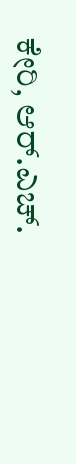ಕೇರಿ, ಆರ್.ಎಚ್.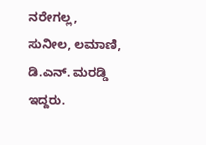ನರೇಗಲ್ಲ, ಸುನೀಲ, ಲಮಾಣಿ, ಡಿ.ಎನ್. ಮರಡ್ಡಿ ಇದ್ದರು.